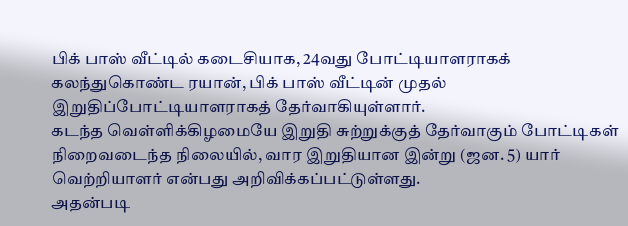பிக் பாஸ் வீட்டில் கடைசியாக, 24வது போட்டியாளராகக் கலந்துகொண்ட ரயான், பிக் பாஸ் வீட்டின் முதல் இறுதிப்போட்டியாளராகத் தேர்வாகியுள்ளார்.
கடந்த வெள்ளிக்கிழமையே இறுதி சுற்றுக்குத் தேர்வாகும் போட்டிகள் நிறைவடைந்த நிலையில், வார இறுதியான இன்று (ஜன. 5) யார் வெற்றியாளர் என்பது அறிவிக்கப்பட்டுள்ளது.
அதன்படி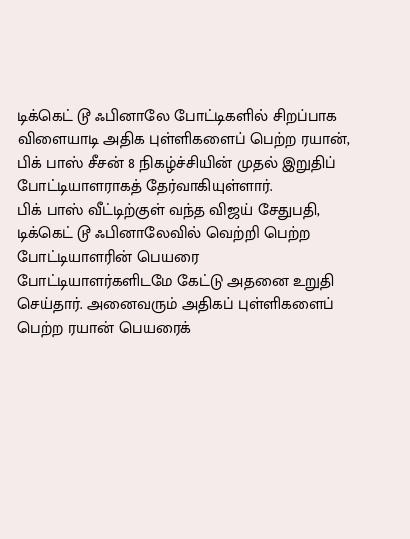டிக்கெட் டூ ஃபினாலே போட்டிகளில் சிறப்பாக விளையாடி அதிக புள்ளிகளைப் பெற்ற ரயான், பிக் பாஸ் சீசன் 8 நிகழ்ச்சியின் முதல் இறுதிப் போட்டியாளராகத் தேர்வாகியுள்ளார்.
பிக் பாஸ் வீட்டிற்குள் வந்த விஜய் சேதுபதி, டிக்கெட் டூ ஃபினாலேவில் வெற்றி பெற்ற போட்டியாளரின் பெயரை போட்டியாளர்களிடமே கேட்டு அதனை உறுதி செய்தார். அனைவரும் அதிகப் புள்ளிகளைப் பெற்ற ரயான் பெயரைக்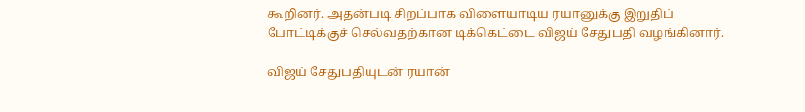கூறினர். அதன்படி சிறப்பாக விளையாடிய ரயானுக்கு இறுதிப் போட்டிக்குச் செல்வதற்கான டிக்கெட்டை விஜய் சேதுபதி வழங்கினார்.

விஜய் சேதுபதியுடன் ரயான்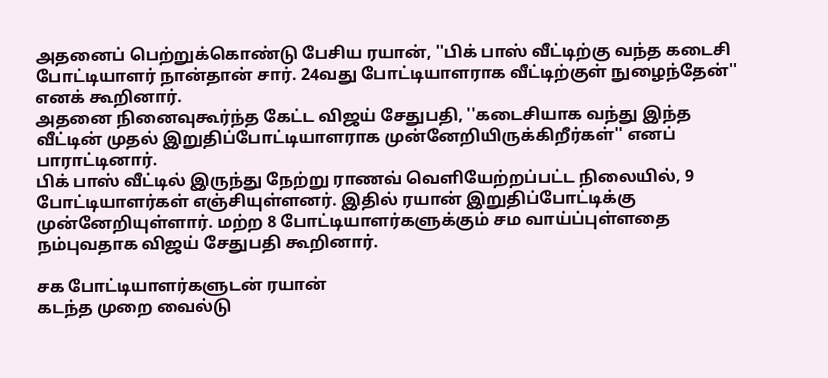அதனைப் பெற்றுக்கொண்டு பேசிய ரயான், ''பிக் பாஸ் வீட்டிற்கு வந்த கடைசி போட்டியாளர் நான்தான் சார். 24வது போட்டியாளராக வீட்டிற்குள் நுழைந்தேன்'' எனக் கூறினார்.
அதனை நினைவுகூர்ந்த கேட்ட விஜய் சேதுபதி, ''கடைசியாக வந்து இந்த வீட்டின் முதல் இறுதிப்போட்டியாளராக முன்னேறியிருக்கிறீர்கள்'' எனப் பாராட்டினார்.
பிக் பாஸ் வீட்டில் இருந்து நேற்று ராணவ் வெளியேற்றப்பட்ட நிலையில், 9 போட்டியாளர்கள் எஞ்சியுள்ளனர். இதில் ரயான் இறுதிப்போட்டிக்கு முன்னேறியுள்ளார். மற்ற 8 போட்டியாளர்களுக்கும் சம வாய்ப்புள்ளதை நம்புவதாக விஜய் சேதுபதி கூறினார்.

சக போட்டியாளர்களுடன் ரயான்
கடந்த முறை வைல்டு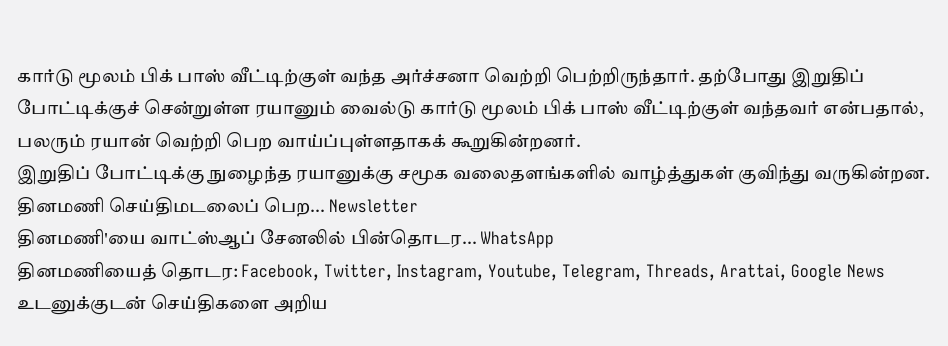கார்டு மூலம் பிக் பாஸ் வீட்டிற்குள் வந்த அர்ச்சனா வெற்றி பெற்றிருந்தார். தற்போது இறுதிப் போட்டிக்குச் சென்றுள்ள ரயானும் வைல்டு கார்டு மூலம் பிக் பாஸ் வீட்டிற்குள் வந்தவர் என்பதால், பலரும் ரயான் வெற்றி பெற வாய்ப்புள்ளதாகக் கூறுகின்றனர்.
இறுதிப் போட்டிக்கு நுழைந்த ரயானுக்கு சமூக வலைதளங்களில் வாழ்த்துகள் குவிந்து வருகின்றன.
தினமணி செய்திமடலைப் பெற... Newsletter
தினமணி'யை வாட்ஸ்ஆப் சேனலில் பின்தொடர... WhatsApp
தினமணியைத் தொடர: Facebook, Twitter, Instagram, Youtube, Telegram, Threads, Arattai, Google News
உடனுக்குடன் செய்திகளை அறிய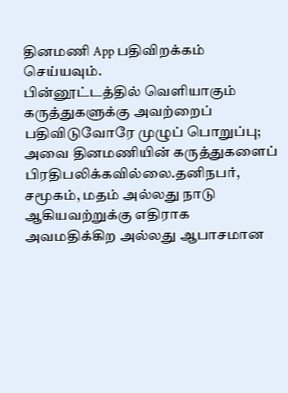தினமணி App பதிவிறக்கம் செய்யவும்.
பின்னூட்டத்தில் வெளியாகும் கருத்துகளுக்கு அவற்றைப் பதிவிடுவோரே முழுப் பொறுப்பு; அவை தினமணியின் கருத்துகளைப் பிரதிபலிக்கவில்லை.தனிநபர், சமூகம், மதம் அல்லது நாடு ஆகியவற்றுக்கு எதிராக அவமதிக்கிற அல்லது ஆபாசமான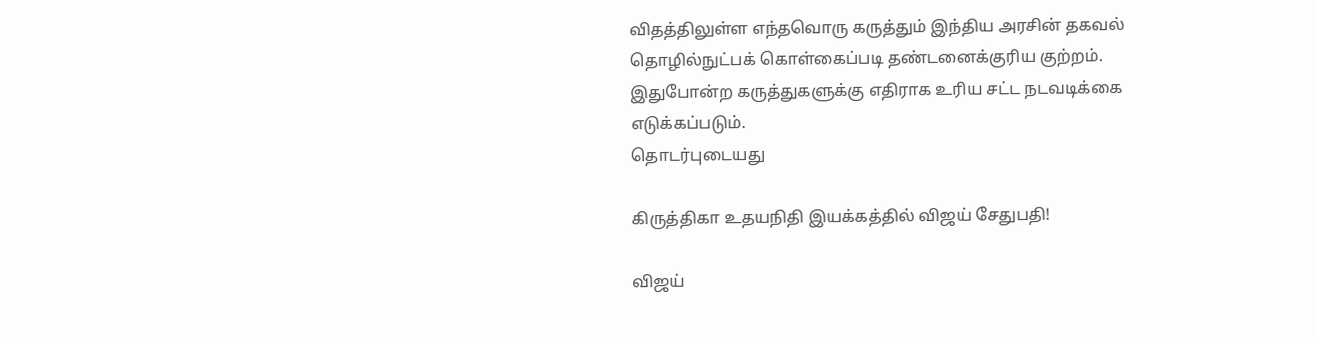விதத்திலுள்ள எந்தவொரு கருத்தும் இந்திய அரசின் தகவல் தொழில்நுட்பக் கொள்கைப்படி தண்டனைக்குரிய குற்றம். இதுபோன்ற கருத்துகளுக்கு எதிராக உரிய சட்ட நடவடிக்கை எடுக்கப்படும்.
தொடர்புடையது

கிருத்திகா உதயநிதி இயக்கத்தில் விஜய் சேதுபதி!

விஜய்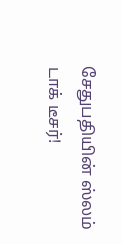சேதுபதியின் ஸ்லம் டாக் டீசர்!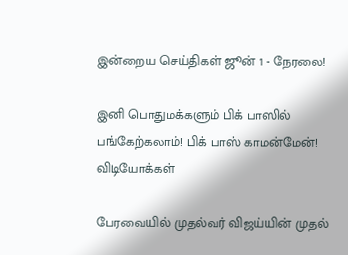இன்றைய செய்திகள் ஜூன் 1 - நேரலை!

இனி பொதுமக்களும் பிக் பாஸில் பங்கேற்கலாம்! பிக் பாஸ் காமன்மேன்!
விடியோக்கள்

பேரவையில் முதல்வர் விஜய்யின் முதல்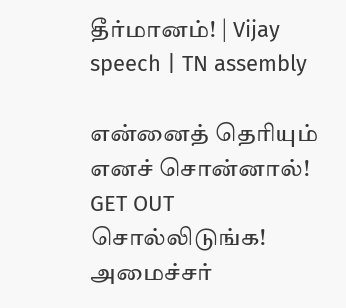தீர்மானம்! | Vijay speech | TN assembly

என்னைத் தெரியும் எனச் சொன்னால்! GET OUT சொல்லிடுங்க! அமைச்சர்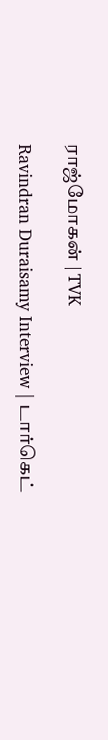ராஜ்மோகன் | TVK

Ravindran Duraisamy Interview | டார்கெட்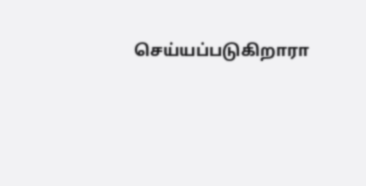செய்யப்படுகிறாரா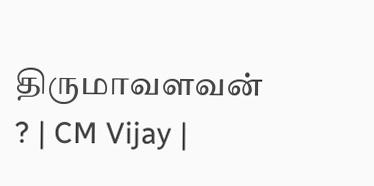திருமாவளவன் ? | CM Vijay |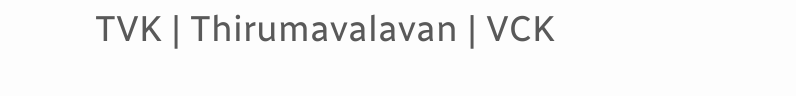TVK | Thirumavalavan | VCK